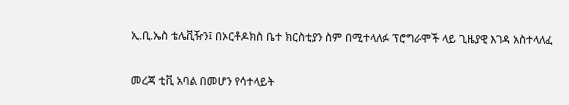ኢ.ቢ.ኤስ ቴሌቪዥን፤ በኦርቶዶክስ ቤተ ክርስቲያን ስም በሚተላለፉ ፕሮግራሞች ላይ ጊዜያዊ እገዳ አስተላለፈ


መረጃ ቲቪ አባል በመሆን የሳተላይት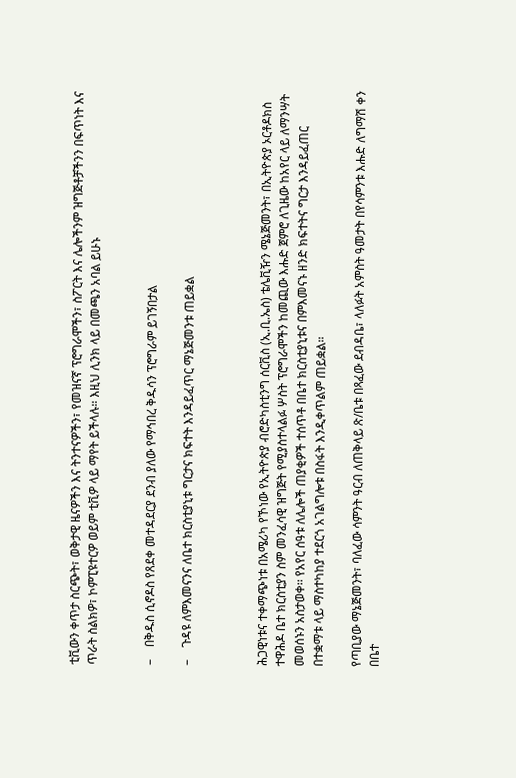ቲቪውን ቀጥታ ስርጭት፣ ወቅታዊ ዜናዎችን እና ትንተናዎችን፣ የመዝናኛ ፕሮግራሞችን፣ ስፖርት እና ሌሎችንም ዝግጅቶቻችንን በፍጥነት እና ጥራት ስልክዎ፣ ኮምፒዩተርዎ ወይም ቲቪዎ ላይ ማየት ይችላሉ። እዚህ ሊንክ ላይ በመጫን አባል ይሁኑ


–    በቅዱስ ሲኖዶስ የጸደቀ መተዳደርያ ደንብ ያለው የማኅበረ ቅዱሳን ፕሮግራም ይገኝበታል

–    ጉዳዩ ለምእመናንና ለቤተ ክርስቲያኒቱ ግርታና ክፍተት እንዳይፈጥር ማኔጅመንቱ ጠይቋል



ሕጋዊነቱና ተቀማጭነቱ በአሜሪካ የኾነው የኢትዮጵያ ብሮድካስቲንግ ሰርቪስ (ኢ.ቢ.ኤስ) ቴሌቪዥን ሜኔጅመንት፣ በኢትዮጵያ ኦርቶዶክስ ተዋሕዶ ቤተ ክርስቲያን ስም መንፈሳዊ ዝግጅት የሚያስተላልፉ ሦስት ፕሮግራሞችን ከመጪው እሑድ ጀምሮ ለጊዜው ከአየር ላይ ለማንሣት መወሰኑን አስታወቀ፡፡ የአየር ሰዓቱ ለሌሎች ጠያቂዎች ተሰጥቶ በቤተ ክርስቲያኒቱና በምእመናኑ ዘንድ ክፍተትና ግርታ እንዳይፈጠር በተቋማቱ ላይ ማስተካከያ ተደርጎ አገልግሎቱ በስፋት እንዲቀጥልም ጠይቋል።

የጣቢያው ማኔጅመንት፣ ባለፈው ሳምንት ዓርብ ለጠቅላይ ጽ/ቤቱ በጻፈው ደብዳቤ፣ ላለፉት አምስት ዓመታት በየሳምንቱ እሑድ ለግማሽ ቀን በቤተ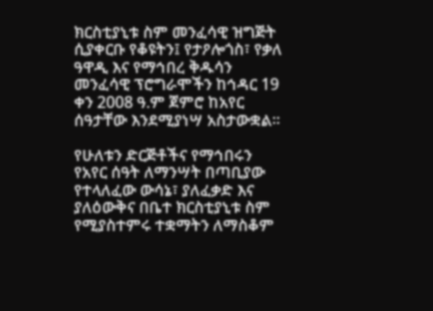ክርስቲያኒቱ ስም መንፈሳዊ ዝግጅት ሲያቀርቡ የቆዩትን፤ የታዖሎጎስ፣ የቃለ ዓዋዲ እና የማኅበረ ቅዱሳን መንፈሳዊ ፕሮግራሞችን ከኅዳር 19 ቀን 2008 ዓ.ም ጀምሮ ከአየር ሰዓታቸው እንደሚያነሣ አስታውቋል።

የሁለቱን ድርጅቶችና የማኅበሩን የአየር ሰዓት ለማንሣት በጣቢያው የተላለፈው ውሳኔ፣ ያለፈቃድ እና ያለዕውቅና በቤተ ክርስቲያኒቱ ስም የሚያስተምሩ ተቋማትን ለማስቆም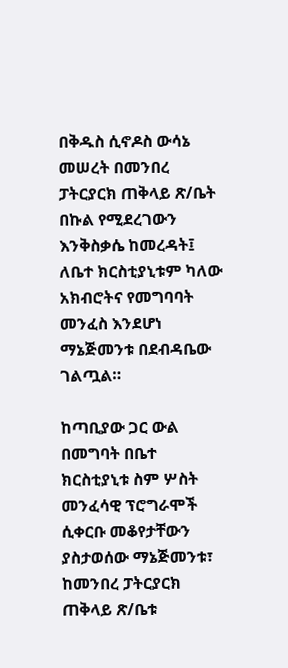በቅዱስ ሲኖዶስ ውሳኔ መሠረት በመንበረ ፓትርያርክ ጠቅላይ ጽ/ቤት በኩል የሚደረገውን እንቅስቃሴ ከመረዳት፤ ለቤተ ክርስቲያኒቱም ካለው አክብሮትና የመግባባት መንፈስ እንደሆነ ማኔጅመንቱ በደብዳቤው ገልጧል።

ከጣቢያው ጋር ውል በመግባት በቤተ ክርስቲያኒቱ ስም ሦስት መንፈሳዊ ፕሮግራሞች ሲቀርቡ መቆየታቸውን ያስታወሰው ማኔጅመንቱ፣ ከመንበረ ፓትርያርክ ጠቅላይ ጽ/ቤቱ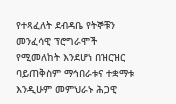የተጻፈለት ደብዳቤ የትኞቹን መንፈሳዊ ፕሮግራሞች የሚመለከት እንደሆነ በዝርዝር ባይጠቅስም ማኅበራቱና ተቋማቱ እንዲሁም መምህራኑ ሕጋዊ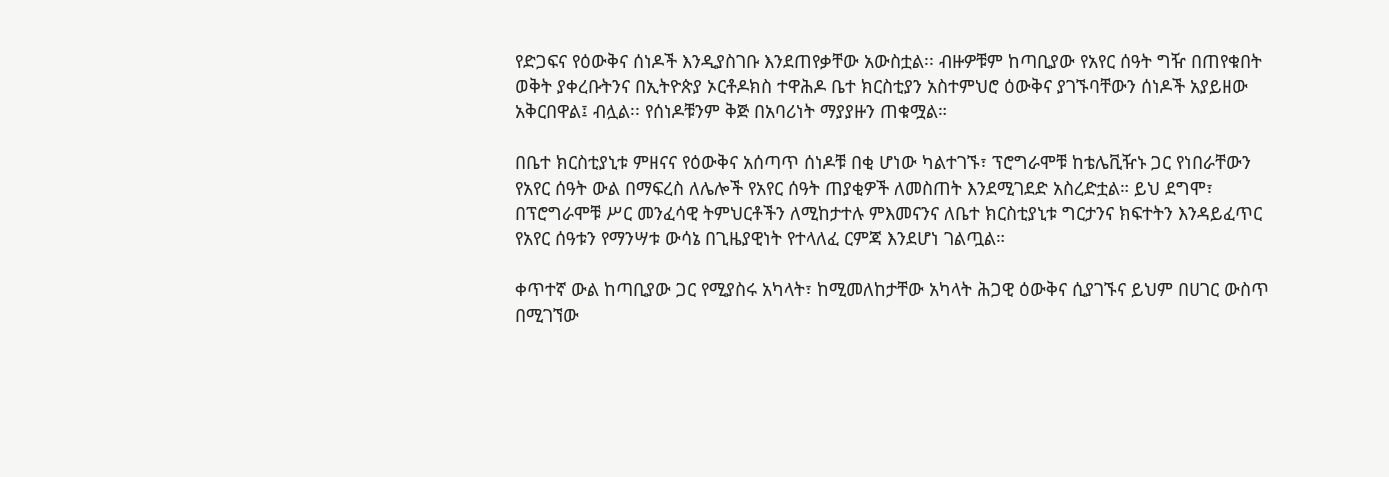የድጋፍና የዕውቅና ሰነዶች እንዲያስገቡ እንደጠየቃቸው አውስቷል፡፡ ብዙዎቹም ከጣቢያው የአየር ሰዓት ግዥ በጠየቁበት ወቅት ያቀረቡትንና በኢትዮጵያ ኦርቶዶክስ ተዋሕዶ ቤተ ክርስቲያን አስተምህሮ ዕውቅና ያገኙባቸውን ሰነዶች አያይዘው አቅርበዋል፤ ብሏል፡፡ የሰነዶቹንም ቅጅ በአባሪነት ማያያዙን ጠቁሟል።

በቤተ ክርስቲያኒቱ ምዘናና የዕውቅና አሰጣጥ ሰነዶቹ በቂ ሆነው ካልተገኙ፣ ፕሮግራሞቹ ከቴሌቪዥኑ ጋር የነበራቸውን የአየር ሰዓት ውል በማፍረስ ለሌሎች የአየር ሰዓት ጠያቂዎች ለመስጠት እንደሚገደድ አስረድቷል። ይህ ደግሞ፣ በፕሮግራሞቹ ሥር መንፈሳዊ ትምህርቶችን ለሚከታተሉ ምእመናንና ለቤተ ክርስቲያኒቱ ግርታንና ክፍተትን እንዳይፈጥር የአየር ሰዓቱን የማንሣቱ ውሳኔ በጊዜያዊነት የተላለፈ ርምጃ እንደሆነ ገልጧል።

ቀጥተኛ ውል ከጣቢያው ጋር የሚያስሩ አካላት፣ ከሚመለከታቸው አካላት ሕጋዊ ዕውቅና ሲያገኙና ይህም በሀገር ውስጥ በሚገኘው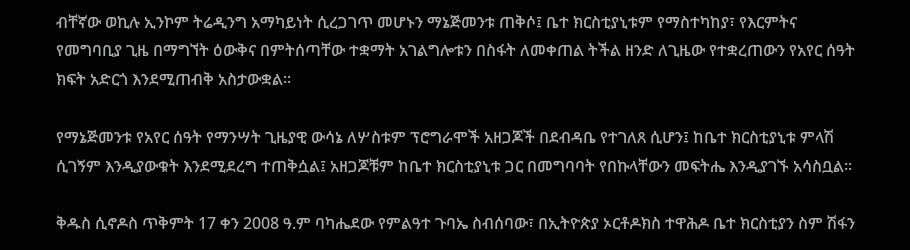ብቸኛው ወኪሉ ኢንኮም ትሬዲንግ አማካይነት ሲረጋገጥ መሆኑን ማኔጅመንቱ ጠቅሶ፤ ቤተ ክርስቲያኒቱም የማስተካከያ፣ የእርምትና የመግባቢያ ጊዜ በማግኘት ዕውቅና በምትሰጣቸው ተቋማት አገልግሎቱን በስፋት ለመቀጠል ትችል ዘንድ ለጊዜው የተቋረጠውን የአየር ሰዓት ክፍት አድርጎ እንደሚጠብቅ አስታውቋል።

የማኔጅመንቱ የአየር ሰዓት የማንሣት ጊዜያዊ ውሳኔ ለሦስቱም ፕሮግራሞች አዘጋጆች በደብዳቤ የተገለጸ ሲሆን፤ ከቤተ ክርስቲያኒቱ ምላሽ ሲገኝም እንዲያውቁት እንደሚደረግ ተጠቅሷል፤ አዘጋጆቹም ከቤተ ክርስቲያኒቱ ጋር በመግባባት የበኩላቸውን መፍትሔ እንዲያገኙ አሳስቧል።

ቅዱስ ሲኖዶስ ጥቅምት 17 ቀን 2008 ዓ.ም ባካሔደው የምልዓተ ጉባኤ ስብሰባው፣ በኢትዮጵያ ኦርቶዶክስ ተዋሕዶ ቤተ ክርስቲያን ስም ሽፋን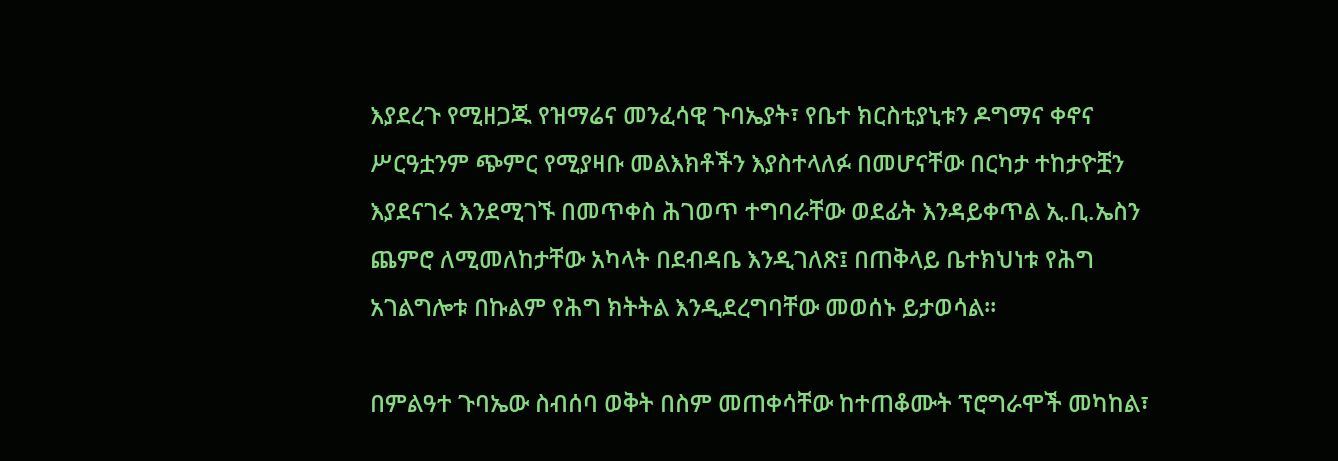እያደረጉ የሚዘጋጁ የዝማሬና መንፈሳዊ ጉባኤያት፣ የቤተ ክርስቲያኒቱን ዶግማና ቀኖና ሥርዓቷንም ጭምር የሚያዛቡ መልእክቶችን እያስተላለፉ በመሆናቸው በርካታ ተከታዮቿን እያደናገሩ እንደሚገኙ በመጥቀስ ሕገወጥ ተግባራቸው ወደፊት እንዳይቀጥል ኢ.ቢ.ኤስን ጨምሮ ለሚመለከታቸው አካላት በደብዳቤ እንዲገለጽ፤ በጠቅላይ ቤተክህነቱ የሕግ አገልግሎቱ በኩልም የሕግ ክትትል እንዲደረግባቸው መወሰኑ ይታወሳል።

በምልዓተ ጉባኤው ስብሰባ ወቅት በስም መጠቀሳቸው ከተጠቆሙት ፕሮግራሞች መካከል፣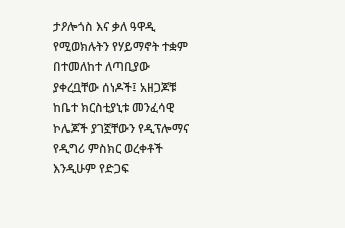ታዖሎጎስ እና ቃለ ዓዋዲ የሚወክሉትን የሃይማኖት ተቋም በተመለከተ ለጣቢያው ያቀረቧቸው ሰነዶች፤ አዘጋጆቹ ከቤተ ክርስቲያኒቱ መንፈሳዊ ኮሌጆች ያገኟቸውን የዲፕሎማና የዲግሪ ምስክር ወረቀቶች እንዲሁም የድጋፍ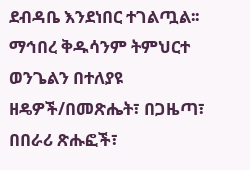ደብዳቤ እንደነበር ተገልጧል፡፡ ማኅበረ ቅዱሳንም ትምህርተ ወንጌልን በተለያዩ ዘዴዎች/በመጽሔት፣ በጋዜጣ፣ በበራሪ ጽሑፎች፣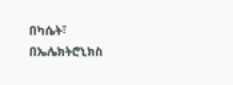በካሴት፣ በኤሌክትሮኒክስ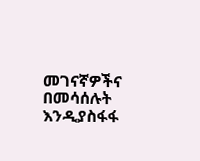መገናኛዎችና በመሳሰሉት እንዲያስፋፋ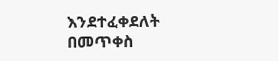እንደተፈቀደለት በመጥቀስ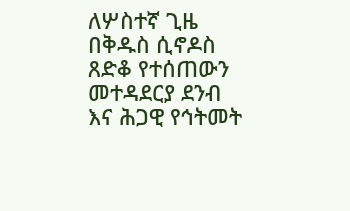ለሦስተኛ ጊዜ በቅዱስ ሲኖዶስ ጸድቆ የተሰጠውን መተዳደርያ ደንብ እና ሕጋዊ የኅትመት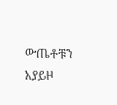ውጤቶቹን አያይዞ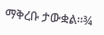ማቅረቡ ታውቋል።¾